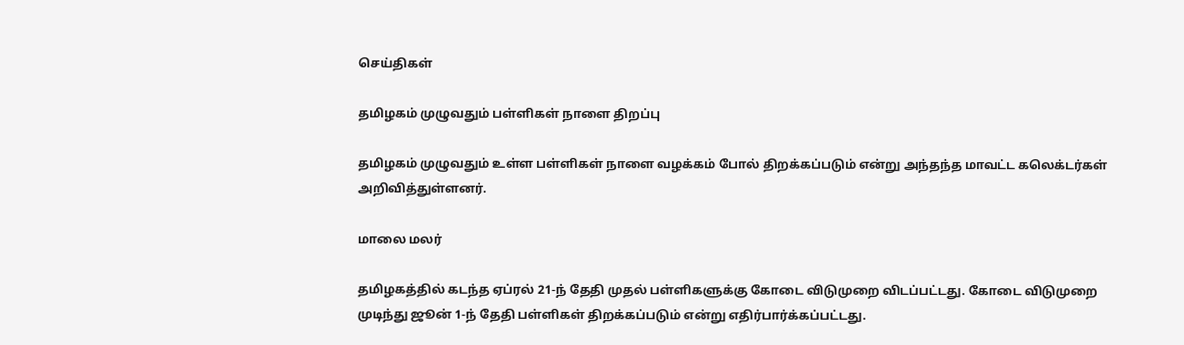செய்திகள்

தமிழகம் முழுவதும் பள்ளிகள் நாளை திறப்பு

தமிழகம் முழுவதும் உள்ள பள்ளிகள் நாளை வழக்கம் போல் திறக்கப்படும் என்று அந்தந்த மாவட்ட கலெக்டர்கள் அறிவித்துள்ளனர்.

மாலை மலர்

தமிழகத்தில் கடந்த ஏப்ரல் 21-ந் தேதி முதல் பள்ளிகளுக்கு கோடை விடுமுறை விடப்பட்டது. கோடை விடுமுறை முடிந்து ஜூன் 1-ந் தேதி பள்ளிகள் திறக்கப்படும் என்று எதிர்பார்க்கப்பட்டது.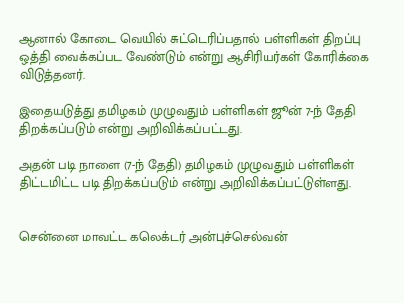ஆனால் கோடை வெயில் சுட்டெரிப்பதால் பள்ளிகள் திறப்பு ஒத்தி வைக்கப்பட வேண்டும் என்று ஆசிரியர்கள் கோரிக்கை விடுத்தனர்.

இதையடுத்து தமிழகம் முழுவதும் பள்ளிகள் ஜூன் 7-ந் தேதி திறக்கப்படும் என்று அறிவிக்கப்பட்டது.

அதன் படி நாளை (7-ந் தேதி) தமிழகம் முழுவதும் பள்ளிகள் திட்டமிட்ட படி திறக்கப்படும் என்று அறிவிக்கப்பட்டுள்ளது.


சென்னை மாவட்ட கலெக்டர் அன்புச்செல்வன்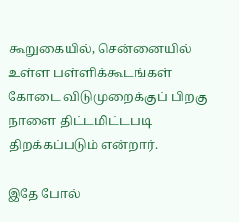கூறுகையில், சென்னையில் உள்ள பள்ளிக்கூடங்கள் கோடை விடுமுறைக்குப் பிறகு நாளை திட்டமிட்டபடி திறக்கப்படும் என்றார்.

இதே போல்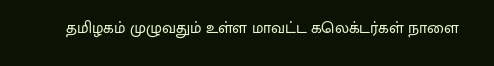தமிழகம் முழுவதும் உள்ள மாவட்ட கலெக்டர்கள் நாளை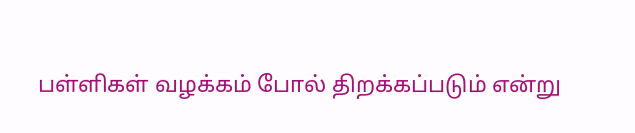பள்ளிகள் வழக்கம் போல் திறக்கப்படும் என்று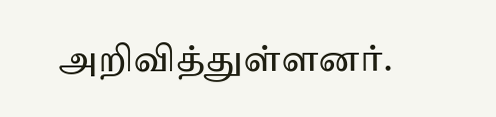அறிவித்துள்ளனர்.